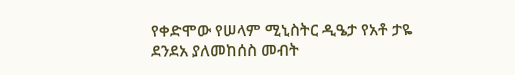የቀድሞው የሠላም ሚኒስትር ዲዔታ የአቶ ታዬ ደንደአ ያለመከሰስ መብት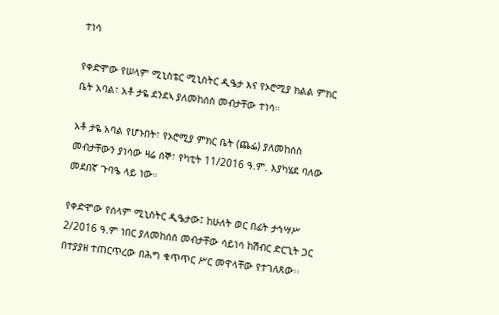ተነሳ

የቀድሞው የሠላም ሚኒስቴር ሚኒስትር ዲዔታ እና የኦሮሚያ ክልል ምክር ቤት አባል፣ አቶ ታዬ ደንደኣ ያለመከሰስ መብታቸው ተነሳ።

አቶ ታዬ አባል የሆኑበት፣ የኦሮሚያ ምክር ቤት (ጨፌ) ያለመከሰስ መብታቸውን ያነሳው ዛሬ ሰኞ፣ የካቲት 11/2016 ዓ.ም. እያካሄደ ባለው መደበኛ ጉባዔ ላይ ነው።

የቀድሞው የሰላም ሚኒስትር ዲዔታው፤ ከሁለት ወር በፊት ታኅሣሥ 2/2016 ዓ.ም ነበር ያለመከሰስ መብታቸው ሳይነሳ ከሽብር ድርጊት ጋር በተያያዘ ተጠርጥረው በሕግ ቁጥጥር ሥር መዋላቸው የተገለጸው፡፡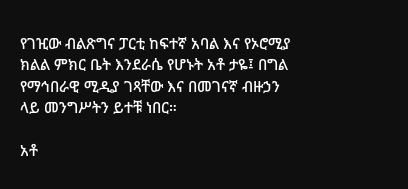የገዢው ብልጽግና ፓርቲ ከፍተኛ አባል እና የኦሮሚያ ክልል ምክር ቤት እንደራሴ የሆኑት አቶ ታዬ፤ በግል የማኅበራዊ ሚዲያ ገጻቸው እና በመገናኛ ብዙኃን ላይ መንግሥትን ይተቹ ነበር።

አቶ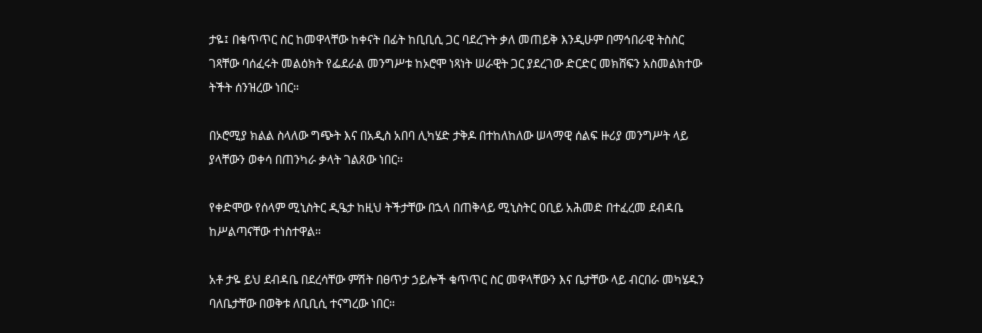ታዬ፤ በቁጥጥር ስር ከመዋላቸው ከቀናት በፊት ከቢቢሲ ጋር ባደረጉት ቃለ መጠይቅ እንዲሁም በማኅበራዊ ትስስር ገጻቸው ባሰፈሩት መልዕክት የፌደራል መንግሥቱ ከኦሮሞ ነጻነት ሠራዊት ጋር ያደረገው ድርድር መክሸፍን አስመልክተው ትችት ሰንዝረው ነበር።

በኦሮሚያ ክልል ስላለው ግጭት እና በአዲስ አበባ ሊካሄድ ታቅዶ በተከለከለው ሠላማዊ ሰልፍ ዙሪያ መንግሥት ላይ ያላቸውን ወቀሳ በጠንካራ ቃላት ገልጸው ነበር።

የቀድሞው የሰላም ሚኒስትር ዲዔታ ከዚህ ትችታቸው በኋላ በጠቅላይ ሚኒስትር ዐቢይ አሕመድ በተፈረመ ደብዳቤ ከሥልጣናቸው ተነስተዋል።

አቶ ታዬ ይህ ደብዳቤ በደረሳቸው ምሽት በፀጥታ ኃይሎች ቁጥጥር ስር መዋላቸውን እና ቤታቸው ላይ ብርበራ መካሄዱን ባለቤታቸው በወቅቱ ለቢቢሲ ተናግረው ነበር።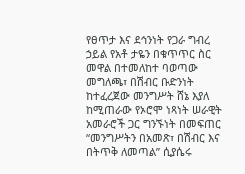የፀጥታ እና ደኅንነት የጋራ ግብረ ኃይል የአቶ ታዬን በቁጥጥር ስር መዋል በተመለከተ ባወጣው መግለጫ፣ በሽብር ቡድንነት ከተፈረጀው መንግሥት ሸኔ እያለ ከሚጠራው የኦሮሞ ነጻነት ሠራዊት አመራሮች ጋር ግንኙነት በመፍጠር “መንግሥትን በአመጽ፣ በሽብር እና በትጥቅ ለመጣል” ሲያሴሩ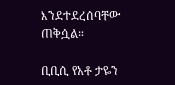እንደተደረሰባቸው ጠቅሷል።

ቢቢሲ የአቶ ታዬን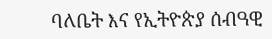ባለቤት እና የኢትዮጵያ ሰብዓዊ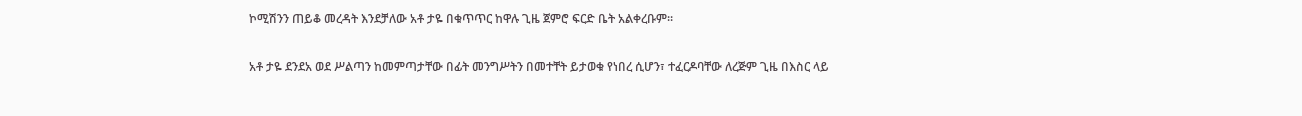ኮሚሽንን ጠይቆ መረዳት እንደቻለው አቶ ታዬ በቁጥጥር ከዋሉ ጊዜ ጀምሮ ፍርድ ቤት አልቀረቡም።

አቶ ታዬ ደንደአ ወደ ሥልጣን ከመምጣታቸው በፊት መንግሥትን በመተቸት ይታወቁ የነበረ ሲሆን፣ ተፈርዶባቸው ለረጅም ጊዜ በእስር ላይ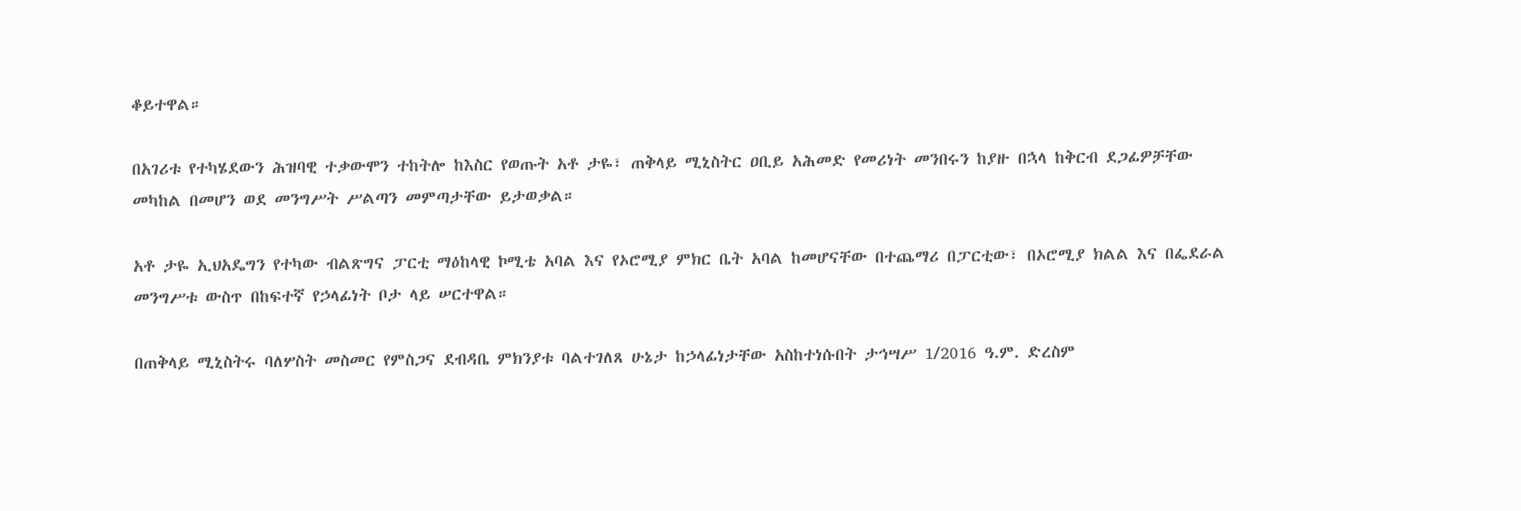ቆይተዋል።

በአገሪቱ የተካሄደውን ሕዝባዊ ተቃውሞን ተከትሎ ከእስር የወጡት አቶ ታዬ፣ ጠቅላይ ሚኒስትር ዐቢይ አሕመድ የመሪነት መንበሩን ከያዙ በኋላ ከቅርብ ደጋፊዎቻቸው መካከል በመሆን ወደ መንግሥት ሥልጣን መምጣታቸው ይታወቃል።

አቶ ታዬ ኢህአዴግን የተካው ብልጽግና ፓርቲ ማዕከላዊ ኮሚቴ አባል እና የኦሮሚያ ምክር ቤት አባል ከመሆናቸው በተጨማሪ በፓርቲው፣ በኦሮሚያ ክልል እና በፌደራል መንግሥቱ ውስጥ በከፍተኛ የኃላፊነት ቦታ ላይ ሠርተዋል።

በጠቅላይ ሚኒስትሩ ባለሦስት መስመር የምስጋና ደብዳቤ ምክንያቱ ባልተገለጸ ሁኔታ ከኃላፊነታቸው አስከተነሱበት ታኅሣሥ 1/2016 ዓ.ም. ድረስም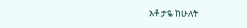አቶ ታዬ ከሁለት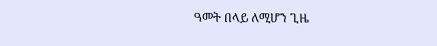ዓመት በላይ ለሚሆን ጊዜ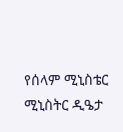የሰላም ሚኒስቴር ሚኒስትር ዲዔታ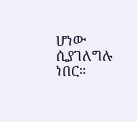ሆነው ሲያገለግሉ ነበር።